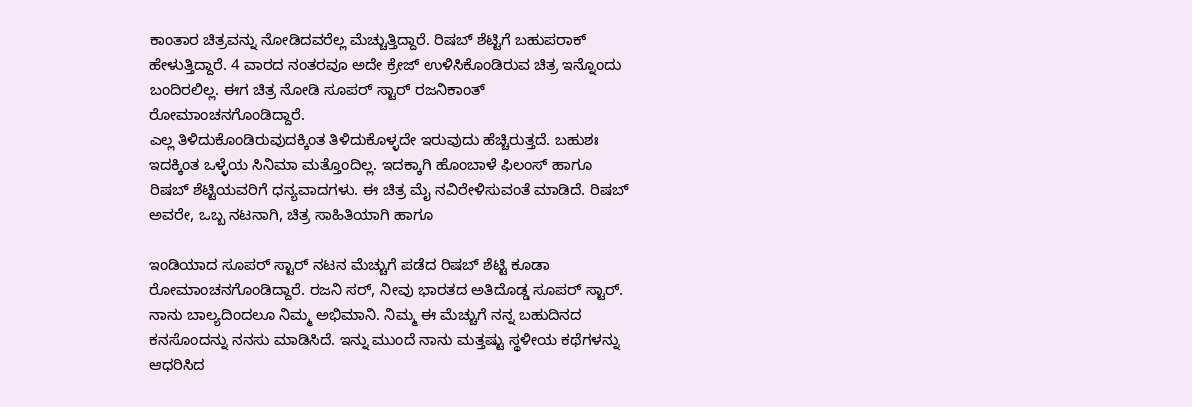ಕಾಂತಾರ ಚಿತ್ರವನ್ನು ನೋಡಿದವರೆಲ್ಲ ಮೆಚ್ಚುತ್ತಿದ್ದಾರೆ. ರಿಷಬ್ ಶೆಟ್ಟಿಗೆ ಬಹುಪರಾಕ್ ಹೇಳುತ್ತಿದ್ದಾರೆ. 4 ವಾರದ ನಂತರವೂ ಅದೇ ಕ್ರೇಜ್ ಉಳಿಸಿಕೊಂಡಿರುವ ಚಿತ್ರ ಇನ್ನೊಂದು ಬಂದಿರಲಿಲ್ಲ. ಈಗ ಚಿತ್ರ ನೋಡಿ ಸೂಪರ್ ಸ್ಟಾರ್ ರಜನಿಕಾಂತ್ ರೋಮಾಂಚನಗೊಂಡಿದ್ದಾರೆ.
ಎಲ್ಲ ತಿಳಿದುಕೊಂಡಿರುವುದಕ್ಕಿಂತ ತಿಳಿದುಕೊಳ್ಳದೇ ಇರುವುದು ಹೆಚ್ಚಿರುತ್ತದೆ. ಬಹುಶಃ ಇದಕ್ಕಿಂತ ಒಳ್ಳೆಯ ಸಿನಿಮಾ ಮತ್ತೊಂದಿಲ್ಲ. ಇದಕ್ಕಾಗಿ ಹೊಂಬಾಳೆ ಫಿಲಂಸ್ ಹಾಗೂ ರಿಷಬ್ ಶೆಟ್ಟಿಯವರಿಗೆ ಧನ್ಯವಾದಗಳು. ಈ ಚಿತ್ರ ಮೈ ನವಿರೇಳಿಸುವಂತೆ ಮಾಡಿದೆ. ರಿಷಬ್ ಅವರೇ, ಒಬ್ಬ ನಟನಾಗಿ, ಚಿತ್ರ ಸಾಹಿತಿಯಾಗಿ ಹಾಗೂ

ಇಂಡಿಯಾದ ಸೂಪರ್ ಸ್ಟಾರ್ ನಟನ ಮೆಚ್ಚುಗೆ ಪಡೆದ ರಿಷಬ್ ಶೆಟ್ಟಿ ಕೂಡಾ ರೋಮಾಂಚನಗೊಂಡಿದ್ದಾರೆ. ರಜನಿ ಸರ್, ನೀವು ಭಾರತದ ಅತಿದೊಡ್ಡ ಸೂಪರ್ ಸ್ಟಾರ್. ನಾನು ಬಾಲ್ಯದಿಂದಲೂ ನಿಮ್ಮ ಅಭಿಮಾನಿ. ನಿಮ್ಮ ಈ ಮೆಚ್ಚುಗೆ ನನ್ನ ಬಹುದಿನದ ಕನಸೊಂದನ್ನು ನನಸು ಮಾಡಿಸಿದೆ. ಇನ್ನು ಮುಂದೆ ನಾನು ಮತ್ತಷ್ಟು ಸ್ಥಳೀಯ ಕಥೆಗಳನ್ನು ಆಧರಿಸಿದ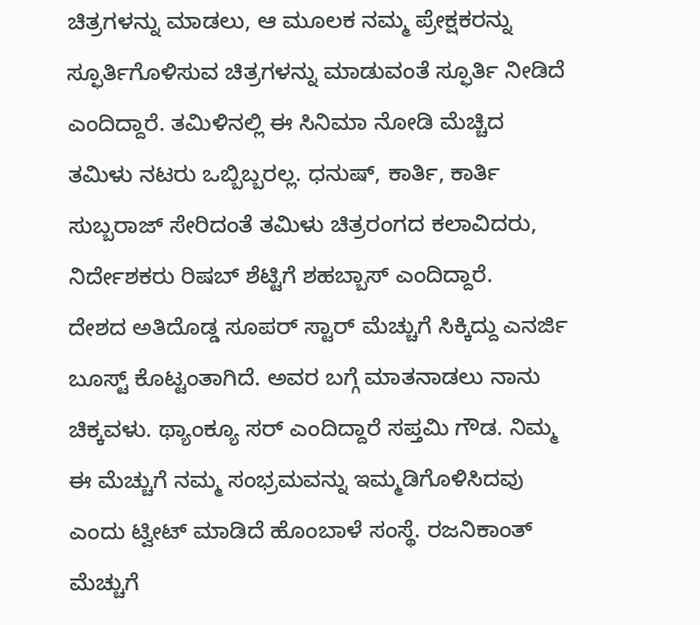ಚಿತ್ರಗಳನ್ನು ಮಾಡಲು, ಆ ಮೂಲಕ ನಮ್ಮ ಪ್ರೇಕ್ಷಕರನ್ನು ಸ್ಫೂರ್ತಿಗೊಳಿಸುವ ಚಿತ್ರಗಳನ್ನು ಮಾಡುವಂತೆ ಸ್ಫೂರ್ತಿ ನೀಡಿದೆ ಎಂದಿದ್ದಾರೆ. ತಮಿಳಿನಲ್ಲಿ ಈ ಸಿನಿಮಾ ನೋಡಿ ಮೆಚ್ಚಿದ ತಮಿಳು ನಟರು ಒಬ್ಬಿಬ್ಬರಲ್ಲ. ಧನುಷ್, ಕಾರ್ತಿ, ಕಾರ್ತಿ ಸುಬ್ಬರಾಜ್ ಸೇರಿದಂತೆ ತಮಿಳು ಚಿತ್ರರಂಗದ ಕಲಾವಿದರು, ನಿರ್ದೇಶಕರು ರಿಷಬ್ ಶೆಟ್ಟಿಗೆ ಶಹಬ್ಬಾಸ್ ಎಂದಿದ್ದಾರೆ.
ದೇಶದ ಅತಿದೊಡ್ಡ ಸೂಪರ್ ಸ್ಟಾರ್ ಮೆಚ್ಚುಗೆ ಸಿಕ್ಕಿದ್ದು ಎನರ್ಜಿ ಬೂಸ್ಟ್ ಕೊಟ್ಟಂತಾಗಿದೆ. ಅವರ ಬಗ್ಗೆ ಮಾತನಾಡಲು ನಾನು ಚಿಕ್ಕವಳು. ಥ್ಯಾಂಕ್ಯೂ ಸರ್ ಎಂದಿದ್ದಾರೆ ಸಪ್ತಮಿ ಗೌಡ. ನಿಮ್ಮ ಈ ಮೆಚ್ಚುಗೆ ನಮ್ಮ ಸಂಭ್ರಮವನ್ನು ಇಮ್ಮಡಿಗೊಳಿಸಿದವು ಎಂದು ಟ್ವೀಟ್ ಮಾಡಿದೆ ಹೊಂಬಾಳೆ ಸಂಸ್ಥೆ. ರಜನಿಕಾಂತ್ ಮೆಚ್ಚುಗೆ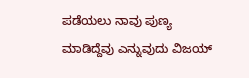ಪಡೆಯಲು ನಾವು ಪುಣ್ಯ ಮಾಡಿದ್ದೆವು ಎನ್ನುವುದು ವಿಜಯ್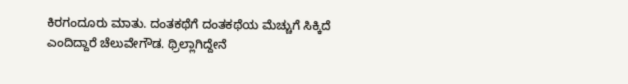ಕಿರಗಂದೂರು ಮಾತು. ದಂತಕಥೆಗೆ ದಂತಕಥೆಯ ಮೆಚ್ಚುಗೆ ಸಿಕ್ಕಿದೆ ಎಂದಿದ್ದಾರೆ ಚೆಲುವೇಗೌಡ. ಥ್ರಿಲ್ಲಾಗಿದ್ದೇನೆ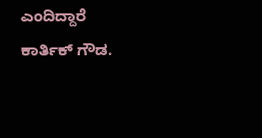ಎಂದಿದ್ದಾರೆ ಕಾರ್ತಿಕ್ ಗೌಡ.